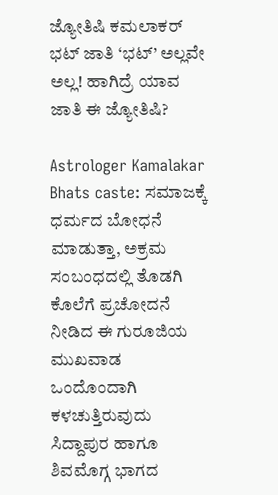ಜ್ಯೋತಿಷಿ ಕಮಲಾಕರ್ ಭಟ್ ಜಾತಿ ‘ಭಟ್’ ಅಲ್ಲವೇ ಅಲ್ಲ! ಹಾಗಿದ್ರೆ ಯಾವ ಜಾತಿ ಈ ಜ್ಯೋತಿಷಿ?

Astrologer Kamalakar Bhats caste: ಸಮಾಜಕ್ಕೆ ಧರ್ಮದ ಬೋಧನೆ ಮಾಡುತ್ತಾ, ಅಕ್ರಮ ಸಂಬಂಧದಲ್ಲಿ ತೊಡಗಿ ಕೊಲೆಗೆ ಪ್ರಚೋದನೆ ನೀಡಿದ ಈ ಗುರೂಜಿಯ ಮುಖವಾಡ ಒಂದೊಂದಾಗಿ ಕಳಚುತ್ತಿರುವುದು ಸಿದ್ದಾಪುರ ಹಾಗೂ ಶಿವಮೊಗ್ಗ ಭಾಗದ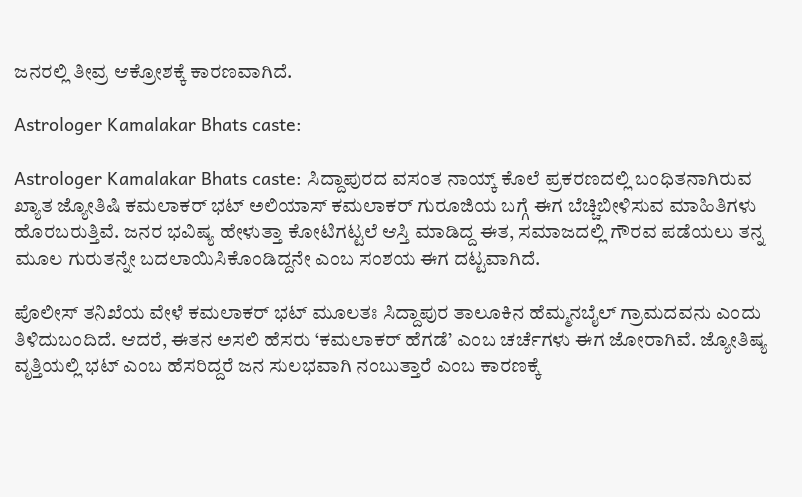ಜನರಲ್ಲಿ ತೀವ್ರ ಆಕ್ರೋಶಕ್ಕೆ ಕಾರಣವಾಗಿದೆ.

Astrologer Kamalakar Bhats caste:

Astrologer Kamalakar Bhats caste: ಸಿದ್ದಾಪುರದ ವಸಂತ ನಾಯ್ಕ್ ಕೊಲೆ ಪ್ರಕರಣದಲ್ಲಿ ಬಂಧಿತನಾಗಿರುವ ಖ್ಯಾತ ಜ್ಯೋತಿಷಿ ಕಮಲಾಕರ್ ಭಟ್ ಅಲಿಯಾಸ್ ಕಮಲಾಕರ್ ಗುರೂಜಿಯ ಬಗ್ಗೆ ಈಗ ಬೆಚ್ಚಿಬೀಳಿಸುವ ಮಾಹಿತಿಗಳು ಹೊರಬರುತ್ತಿವೆ. ಜನರ ಭವಿಷ್ಯ ಹೇಳುತ್ತಾ ಕೋಟಿಗಟ್ಟಲೆ ಆಸ್ತಿ ಮಾಡಿದ್ದ ಈತ, ಸಮಾಜದಲ್ಲಿ ಗೌರವ ಪಡೆಯಲು ತನ್ನ ಮೂಲ ಗುರುತನ್ನೇ ಬದಲಾಯಿಸಿಕೊಂಡಿದ್ದನೇ ಎಂಬ ಸಂಶಯ ಈಗ ದಟ್ಟವಾಗಿದೆ.

ಪೊಲೀಸ್ ತನಿಖೆಯ ವೇಳೆ ಕಮಲಾಕರ್ ಭಟ್ ಮೂಲತಃ ಸಿದ್ದಾಪುರ ತಾಲೂಕಿನ ಹೆಮ್ಮನಬೈಲ್ ಗ್ರಾಮದವನು ಎಂದು ತಿಳಿದುಬಂದಿದೆ. ಆದರೆ, ಈತನ ಅಸಲಿ ಹೆಸರು ‘ಕಮಲಾಕರ್ ಹೆಗಡೆ’ ಎಂಬ ಚರ್ಚೆಗಳು ಈಗ ಜೋರಾಗಿವೆ. ಜ್ಯೋತಿಷ್ಯ ವೃತ್ತಿಯಲ್ಲಿ ಭಟ್ ಎಂಬ ಹೆಸರಿದ್ದರೆ ಜನ ಸುಲಭವಾಗಿ ನಂಬುತ್ತಾರೆ ಎಂಬ ಕಾರಣಕ್ಕೆ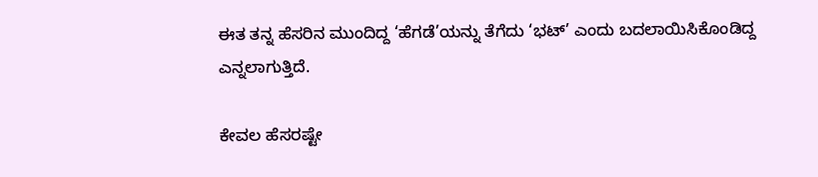ಈತ ತನ್ನ ಹೆಸರಿನ ಮುಂದಿದ್ದ ‘ಹೆಗಡೆ’ಯನ್ನು ತೆಗೆದು ‘ಭಟ್’ ಎಂದು ಬದಲಾಯಿಸಿಕೊಂಡಿದ್ದ ಎನ್ನಲಾಗುತ್ತಿದೆ.

ಕೇವಲ ಹೆಸರಷ್ಟೇ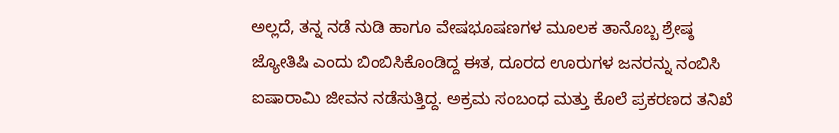ಅಲ್ಲದೆ, ತನ್ನ ನಡೆ ನುಡಿ ಹಾಗೂ ವೇಷಭೂಷಣಗಳ ಮೂಲಕ ತಾನೊಬ್ಬ ಶ್ರೇಷ್ಠ ಜ್ಯೋತಿಷಿ ಎಂದು ಬಿಂಬಿಸಿಕೊಂಡಿದ್ದ ಈತ, ದೂರದ ಊರುಗಳ ಜನರನ್ನು ನಂಬಿಸಿ ಐಷಾರಾಮಿ ಜೀವನ ನಡೆಸುತ್ತಿದ್ದ. ಅಕ್ರಮ ಸಂಬಂಧ ಮತ್ತು ಕೊಲೆ ಪ್ರಕರಣದ ತನಿಖೆ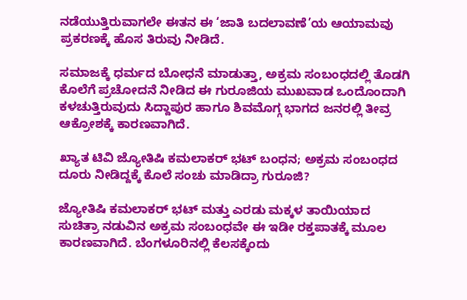ನಡೆಯುತ್ತಿರುವಾಗಲೇ ಈತನ ಈ ‘ಜಾತಿ ಬದಲಾವಣೆ’ಯ ಆಯಾಮವು ಪ್ರಕರಣಕ್ಕೆ ಹೊಸ ತಿರುವು ನೀಡಿದೆ.

ಸಮಾಜಕ್ಕೆ ಧರ್ಮದ ಬೋಧನೆ ಮಾಡುತ್ತಾ, ಅಕ್ರಮ ಸಂಬಂಧದಲ್ಲಿ ತೊಡಗಿ ಕೊಲೆಗೆ ಪ್ರಚೋದನೆ ನೀಡಿದ ಈ ಗುರೂಜಿಯ ಮುಖವಾಡ ಒಂದೊಂದಾಗಿ ಕಳಚುತ್ತಿರುವುದು ಸಿದ್ದಾಪುರ ಹಾಗೂ ಶಿವಮೊಗ್ಗ ಭಾಗದ ಜನರಲ್ಲಿ ತೀವ್ರ ಆಕ್ರೋಶಕ್ಕೆ ಕಾರಣವಾಗಿದೆ.

ಖ್ಯಾತ ಟಿವಿ ಜ್ಯೋತಿಷಿ ಕಮಲಾಕರ್‌ ಭಟ್‌ ಬಂಧನ; ಅಕ್ರಮ ಸಂಬಂಧದ ದೂರು ನೀಡಿದ್ದಕ್ಕೆ ಕೊಲೆ ಸಂಚು ಮಾಡಿದ್ರಾ ಗುರೂಜಿ?

ಜ್ಯೋತಿಷಿ ಕಮಲಾಕರ್ ಭಟ್ ಮತ್ತು ಎರಡು ಮಕ್ಕಳ ತಾಯಿಯಾದ ಸುಚಿತ್ರಾ ನಡುವಿನ ಅಕ್ರಮ ಸಂಬಂಧವೇ ಈ ಇಡೀ ರಕ್ತಪಾತಕ್ಕೆ ಮೂಲ ಕಾರಣವಾಗಿದೆ. ಬೆಂಗಳೂರಿನಲ್ಲಿ ಕೆಲಸಕ್ಕೆಂದು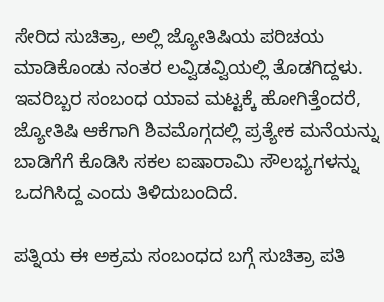ಸೇರಿದ ಸುಚಿತ್ರಾ, ಅಲ್ಲಿ ಜ್ಯೋತಿಷಿಯ ಪರಿಚಯ ಮಾಡಿಕೊಂಡು ನಂತರ ಲವ್ವಿಡವ್ವಿಯಲ್ಲಿ ತೊಡಗಿದ್ದಳು. ಇವರಿಬ್ಬರ ಸಂಬಂಧ ಯಾವ ಮಟ್ಟಕ್ಕೆ ಹೋಗಿತ್ತೆಂದರೆ, ಜ್ಯೋತಿಷಿ ಆಕೆಗಾಗಿ ಶಿವಮೊಗ್ಗದಲ್ಲಿ ಪ್ರತ್ಯೇಕ ಮನೆಯನ್ನು ಬಾಡಿಗೆಗೆ ಕೊಡಿಸಿ ಸಕಲ ಐಷಾರಾಮಿ ಸೌಲಭ್ಯಗಳನ್ನು ಒದಗಿಸಿದ್ದ ಎಂದು ತಿಳಿದುಬಂದಿದೆ.

ಪತ್ನಿಯ ಈ ಅಕ್ರಮ ಸಂಬಂಧದ ಬಗ್ಗೆ ಸುಚಿತ್ರಾ ಪತಿ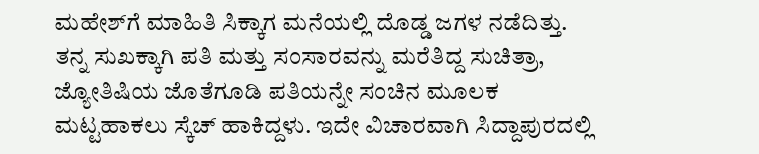ಮಹೇಶ್‌ಗೆ ಮಾಹಿತಿ ಸಿಕ್ಕಾಗ ಮನೆಯಲ್ಲಿ ದೊಡ್ಡ ಜಗಳ ನಡೆದಿತ್ತು. ತನ್ನ ಸುಖಕ್ಕಾಗಿ ಪತಿ ಮತ್ತು ಸಂಸಾರವನ್ನು ಮರೆತಿದ್ದ ಸುಚಿತ್ರಾ, ಜ್ಯೋತಿಷಿಯ ಜೊತೆಗೂಡಿ ಪತಿಯನ್ನೇ ಸಂಚಿನ ಮೂಲಕ ಮಟ್ಟಹಾಕಲು ಸ್ಕೆಚ್ ಹಾಕಿದ್ದಳು. ಇದೇ ವಿಚಾರವಾಗಿ ಸಿದ್ದಾಪುರದಲ್ಲಿ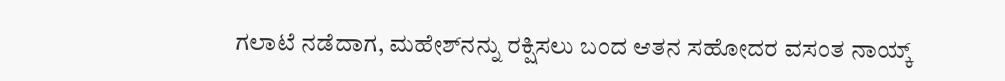ಗಲಾಟೆ ನಡೆದಾಗ, ಮಹೇಶ್‌ನನ್ನು ರಕ್ಷಿಸಲು ಬಂದ ಆತನ ಸಹೋದರ ವಸಂತ ನಾಯ್ಕ್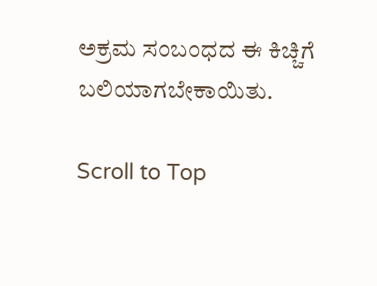ಅಕ್ರಮ ಸಂಬಂಧದ ಈ ಕಿಚ್ಚಿಗೆ ಬಲಿಯಾಗಬೇಕಾಯಿತು.

Scroll to Top